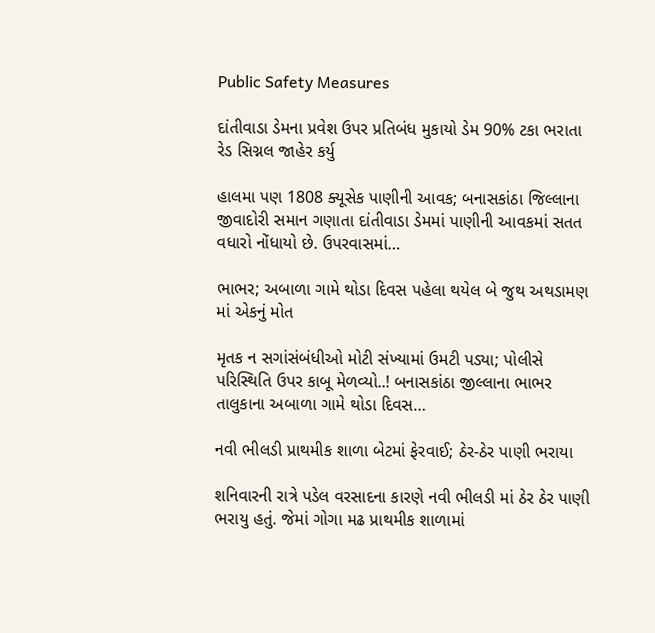Public Safety Measures

દાંતીવાડા ડેમના પ્રવેશ ઉપર પ્રતિબંધ મુકાયો ડેમ 90% ટકા ભરાતા રેડ સિગ્નલ જાહેર કર્યુ

હાલમા પણ 1808 ક્યૂસેક પાણીની આવક; બનાસકાંઠા જિલ્લાના જીવાદોરી સમાન ગણાતા દાંતીવાડા ડેમમાં પાણીની આવકમાં સતત વધારો નોંધાયો છે. ઉપરવાસમાં…

ભાભર; અબાળા ગામે થોડા દિવસ પહેલા થયેલ બે જુથ અથડામણ માં એકનું મોત

મૃતક ન સગાંસંબંધીઓ મોટી સંખ્યામાં ઉમટી પડ્યા; પોલીસે પરિસ્થિતિ ઉપર કાબૂ મેળવ્યો..! બનાસકાંઠા જીલ્લાના ભાભર તાલુકાના અબાળા ગામે થોડા દિવસ…

નવી ભીલડી પ્રાથમીક શાળા બેટમાં ફેરવાઈ; ઠેર-ઠેર પાણી ભરાયા

શનિવારની રાત્રે પડેલ વરસાદના કારણે નવી ભીલડી માં ઠેર ઠેર પાણી ભરાયુ હતું. જેમાં ગોગા મઢ પ્રાથમીક શાળામાં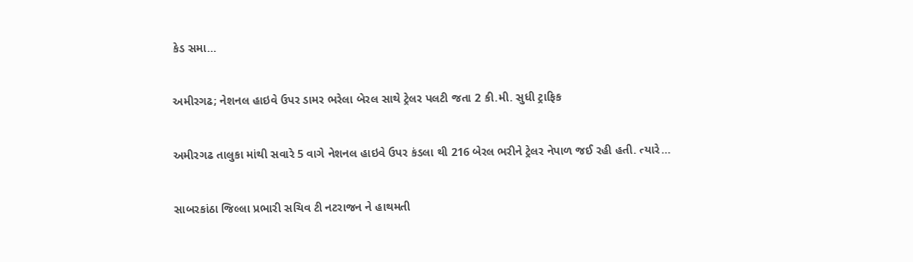કેડ સમા…

અમીરગઢ; નેશનલ હાઇવે ઉપર ડામર ભરેલા બેરલ સાથે ટ્રેલર પલટી જતા 2 કી.મી. સુધી ટ્રાફિક

અમીરગઢ તાલુકા માંથી સવારે 5 વાગે નેશનલ હાઇવે ઉપર કંડલા થી 216 બેરલ ભરીને ટ્રેલર નેપાળ જઈ રહી હતી. ત્યારે…

સાબરકાંઠા જિલ્લા પ્રભારી સચિવ ટી નટરાજન ને હાથમતી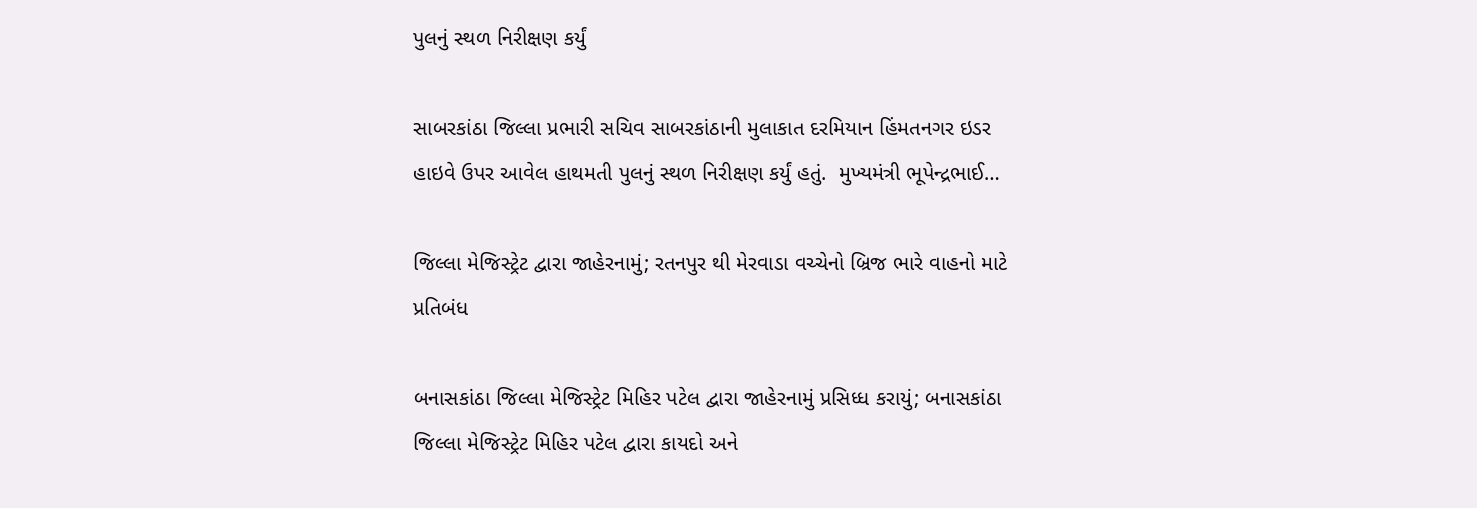પુલનું સ્થળ નિરીક્ષણ કર્યું

સાબરકાંઠા જિલ્લા પ્રભારી સચિવ સાબરકાંઠાની મુલાકાત દરમિયાન હિંમતનગર ઇડર હાઇવે ઉપર આવેલ હાથમતી પુલનું સ્થળ નિરીક્ષણ કર્યું હતું.  મુખ્યમંત્રી ભૂપેન્દ્રભાઈ…

જિલ્લા મેજિસ્ટ્રેટ દ્વારા જાહેરનામું; રતનપુર થી મેરવાડા વચ્ચેનો બ્રિજ ભારે વાહનો માટે પ્રતિબંધ

બનાસકાંઠા જિલ્લા મેજિસ્ટ્રેટ મિહિર પટેલ દ્વારા જાહેરનામું પ્રસિધ્ધ કરાયું; બનાસકાંઠા જિલ્લા મેજિસ્ટ્રેટ મિહિર પટેલ દ્વારા કાયદો અને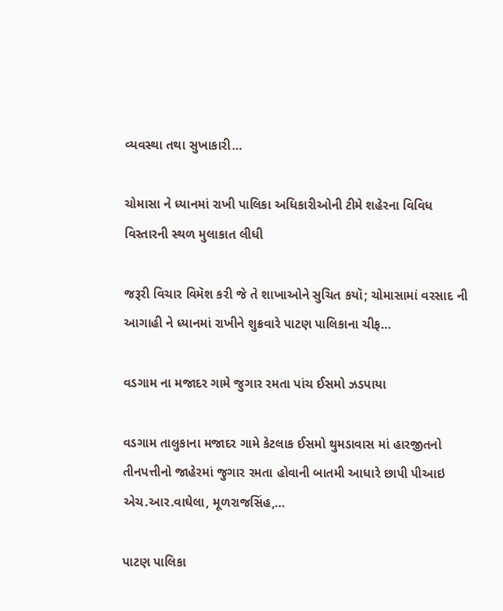વ્યવસ્થા તથા સુખાકારી…

ચોમાસા ને ધ્યાનમાં રાખી પાલિકા અધિકારીઓની ટીમે શહેરના વિવિધ વિસ્તારની સ્થળ મુલાકાત લીધી

જરૂરી વિચાર વિમૅશ કરી જે તે શાખાઓને સુચિત કયૉ; ચોમાસામાં વરસાદ ની આગાહી ને ધ્યાનમાં રાખીને શુક્રવારે પાટણ પાલિકાના ચીફ…

વડગામ ના મજાદર ગામે જુગાર રમતા પાંચ ઈસમો ઝડપાયા

વડગામ તાલુકાના મજાદર ગામે કેટલાક ઈસમો થુમડાવાસ માં હારજીતનો તીનપત્તીનો જાહેરમાં જુગાર રમતા હોવાની બાતમી આધારે છાપી પીઆઇ એચ.આર.વાઘેલા, મૂળરાજસિંહ,…

પાટણ પાલિકા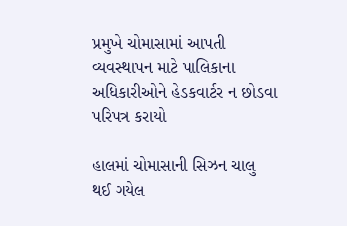પ્રમુખે ચોમાસામાં આપતી વ્યવસ્થાપન માટે પાલિકાના અધિકારીઓને હેડકવાર્ટર ન છોડવા પરિપત્ર કરાયો

હાલમાં ચોમાસાની સિઝન ચાલુ થઈ ગયેલ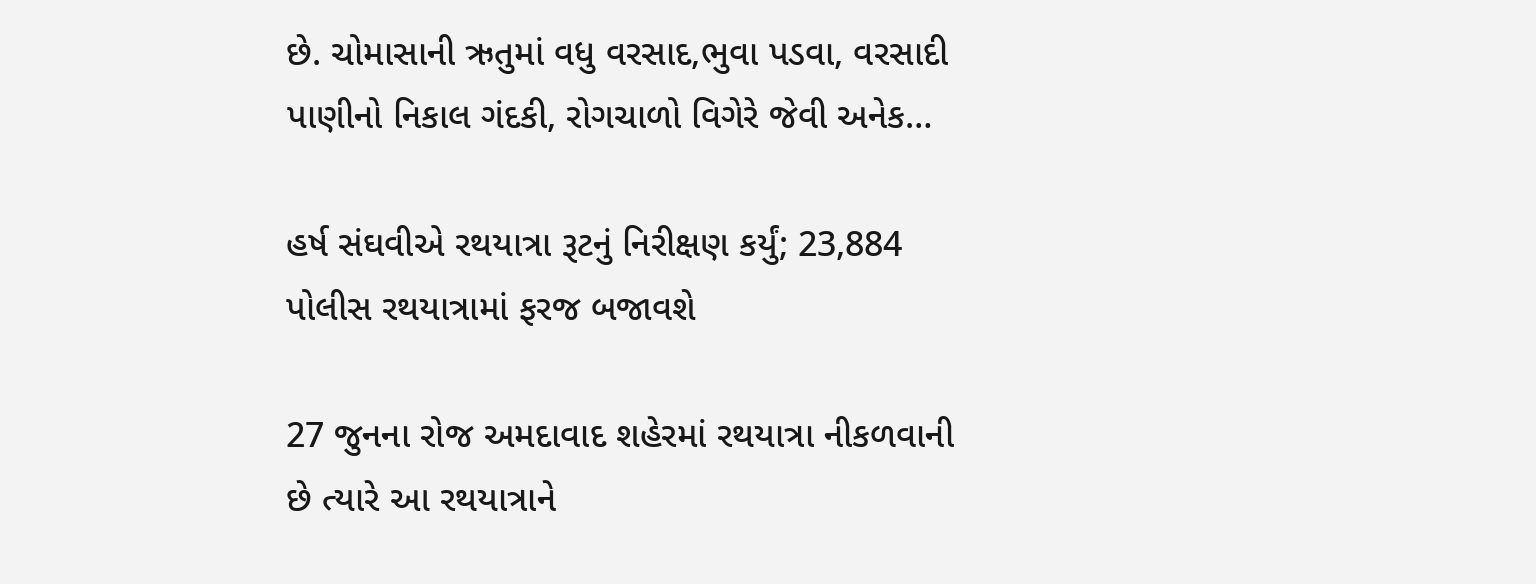છે. ચોમાસાની ઋતુમાં વધુ વરસાદ,ભુવા પડવા, વરસાદી પાણીનો નિકાલ ગંદકી, રોગચાળો વિગેરે જેવી અનેક…

હર્ષ સંઘવીએ રથયાત્રા રૂટનું નિરીક્ષણ કર્યું; 23,884 પોલીસ રથયાત્રામાં ફરજ બજાવશે

27 જુનના રોજ અમદાવાદ શહેરમાં રથયાત્રા નીકળવાની છે ત્યારે આ રથયાત્રાને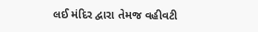લઈ મંદિર દ્વારા તેમજ વહીવટી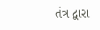તંત્ર દ્વારા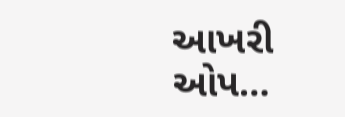આખરી ઓપ…